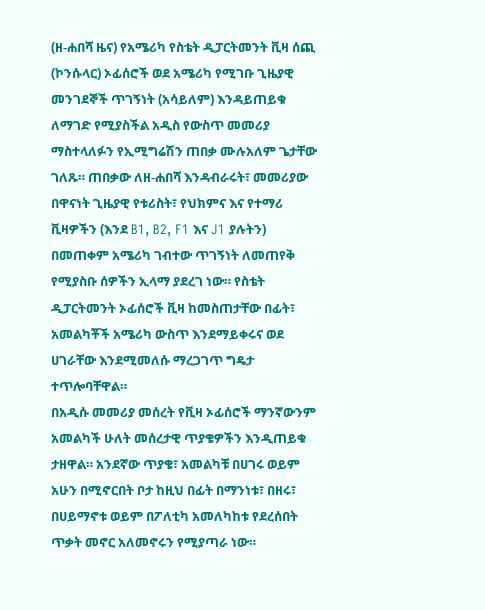(ዘ-ሐበሻ ዜና) የአሜሪካ የስቴት ዲፓርትመንት ቪዛ ሰጪ (ኮንሱላር) ኦፊሰሮች ወደ አሜሪካ የሚገቡ ጊዜያዊ መንገደኞች ጥገኝነት (አሳይለም) እንዳይጠይቁ ለማገድ የሚያስችል አዲስ የውስጥ መመሪያ ማስተላለፉን የኢሚግሬሽን ጠበቃ ሙሉአለም ጌታቸው ገለጹ። ጠበቃው ለዘ-ሐበሻ እንዳብራሩት፣ መመሪያው በዋናነት ጊዜያዊ የቱሪስት፣ የህክምና እና የተማሪ ቪዛዎችን (እንደ B1, B2, F1 እና J1 ያሉትን) በመጠቀም አሜሪካ ገብተው ጥገኝነት ለመጠየቅ የሚያስቡ ሰዎችን ኢላማ ያደረገ ነው። የስቴት ዲፓርትመንት ኦፊሰሮች ቪዛ ከመስጠታቸው በፊት፣ አመልካቾች አሜሪካ ውስጥ እንደማይቀሩና ወደ ሀገራቸው እንደሚመለሱ ማረጋገጥ ግዴታ ተጥሎባቸዋል።
በአዲሱ መመሪያ መሰረት የቪዛ ኦፊሰሮች ማንኛውንም አመልካች ሁለት መሰረታዊ ጥያቄዎችን እንዲጠይቁ ታዘዋል። አንደኛው ጥያቄ፣ አመልካቹ በሀገሩ ወይም አሁን በሚኖርበት ቦታ ከዚህ በፊት በማንነቱ፣ በዘሩ፣ በሀይማኖቱ ወይም በፖለቲካ አመለካከቱ የደረሰበት ጥቃት መኖር አለመኖሩን የሚያጣራ ነው።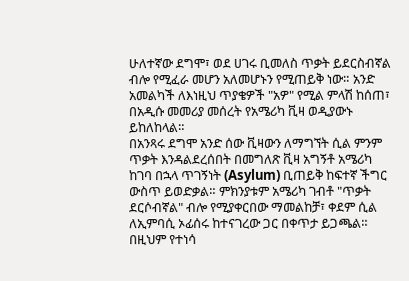ሁለተኛው ደግሞ፣ ወደ ሀገሩ ቢመለስ ጥቃት ይደርስብኛል ብሎ የሚፈራ መሆን አለመሆኑን የሚጠይቅ ነው። አንድ አመልካች ለእነዚህ ጥያቄዎች "አዎ" የሚል ምላሽ ከሰጠ፣ በአዲሱ መመሪያ መሰረት የአሜሪካ ቪዛ ወዲያውኑ ይከለከላል።
በአንጻሩ ደግሞ አንድ ሰው ቪዛውን ለማግኘት ሲል ምንም ጥቃት እንዳልደረሰበት በመግለጽ ቪዛ አግኝቶ አሜሪካ ከገባ በኋላ ጥገኝነት (Asylum) ቢጠይቅ ከፍተኛ ችግር ውስጥ ይወድቃል። ምክንያቱም አሜሪካ ገብቶ "ጥቃት ደርሶብኛል" ብሎ የሚያቀርበው ማመልከቻ፣ ቀደም ሲል ለኢምባሲ ኦፊሰሩ ከተናገረው ጋር በቀጥታ ይጋጫል። በዚህም የተነሳ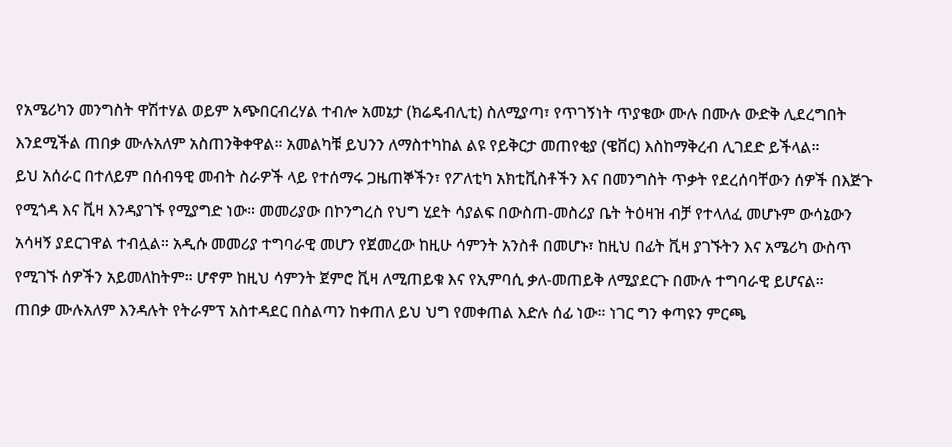የአሜሪካን መንግስት ዋሽተሃል ወይም አጭበርብረሃል ተብሎ አመኔታ (ክሬዴብሊቲ) ስለሚያጣ፣ የጥገኝነት ጥያቄው ሙሉ በሙሉ ውድቅ ሊደረግበት እንደሚችል ጠበቃ ሙሉአለም አስጠንቅቀዋል። አመልካቹ ይህንን ለማስተካከል ልዩ የይቅርታ መጠየቂያ (ዌቨር) እስከማቅረብ ሊገደድ ይችላል።
ይህ አሰራር በተለይም በሰብዓዊ መብት ስራዎች ላይ የተሰማሩ ጋዜጠኞችን፣ የፖለቲካ አክቲቪስቶችን እና በመንግስት ጥቃት የደረሰባቸውን ሰዎች በእጅጉ የሚጎዳ እና ቪዛ እንዳያገኙ የሚያግድ ነው። መመሪያው በኮንግረስ የህግ ሂደት ሳያልፍ በውስጠ-መስሪያ ቤት ትዕዛዝ ብቻ የተላለፈ መሆኑም ውሳኔውን አሳዛኝ ያደርገዋል ተብሏል። አዲሱ መመሪያ ተግባራዊ መሆን የጀመረው ከዚሁ ሳምንት አንስቶ በመሆኑ፣ ከዚህ በፊት ቪዛ ያገኙትን እና አሜሪካ ውስጥ የሚገኙ ሰዎችን አይመለከትም። ሆኖም ከዚህ ሳምንት ጀምሮ ቪዛ ለሚጠይቁ እና የኢምባሲ ቃለ-መጠይቅ ለሚያደርጉ በሙሉ ተግባራዊ ይሆናል።
ጠበቃ ሙሉአለም እንዳሉት የትራምፕ አስተዳደር በስልጣን ከቀጠለ ይህ ህግ የመቀጠል እድሉ ሰፊ ነው። ነገር ግን ቀጣዩን ምርጫ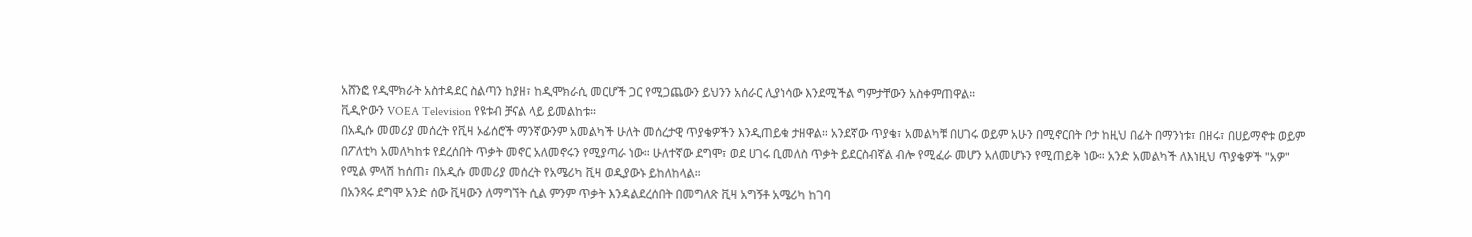አሸንፎ የዲሞክራት አስተዳደር ስልጣን ከያዘ፣ ከዲሞክራሲ መርሆች ጋር የሚጋጨውን ይህንን አሰራር ሊያነሳው እንደሚችል ግምታቸውን አስቀምጠዋል።
ቪዲዮውን VOEA Television የዩቱብ ቻናል ላይ ይመልከቱ።
በአዲሱ መመሪያ መሰረት የቪዛ ኦፊሰሮች ማንኛውንም አመልካች ሁለት መሰረታዊ ጥያቄዎችን እንዲጠይቁ ታዘዋል። አንደኛው ጥያቄ፣ አመልካቹ በሀገሩ ወይም አሁን በሚኖርበት ቦታ ከዚህ በፊት በማንነቱ፣ በዘሩ፣ በሀይማኖቱ ወይም በፖለቲካ አመለካከቱ የደረሰበት ጥቃት መኖር አለመኖሩን የሚያጣራ ነው። ሁለተኛው ደግሞ፣ ወደ ሀገሩ ቢመለስ ጥቃት ይደርስብኛል ብሎ የሚፈራ መሆን አለመሆኑን የሚጠይቅ ነው። አንድ አመልካች ለእነዚህ ጥያቄዎች "አዎ" የሚል ምላሽ ከሰጠ፣ በአዲሱ መመሪያ መሰረት የአሜሪካ ቪዛ ወዲያውኑ ይከለከላል።
በአንጻሩ ደግሞ አንድ ሰው ቪዛውን ለማግኘት ሲል ምንም ጥቃት እንዳልደረሰበት በመግለጽ ቪዛ አግኝቶ አሜሪካ ከገባ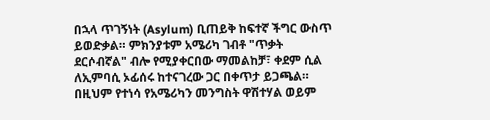በኋላ ጥገኝነት (Asylum) ቢጠይቅ ከፍተኛ ችግር ውስጥ ይወድቃል። ምክንያቱም አሜሪካ ገብቶ "ጥቃት ደርሶብኛል" ብሎ የሚያቀርበው ማመልከቻ፣ ቀደም ሲል ለኢምባሲ ኦፊሰሩ ከተናገረው ጋር በቀጥታ ይጋጫል። በዚህም የተነሳ የአሜሪካን መንግስት ዋሽተሃል ወይም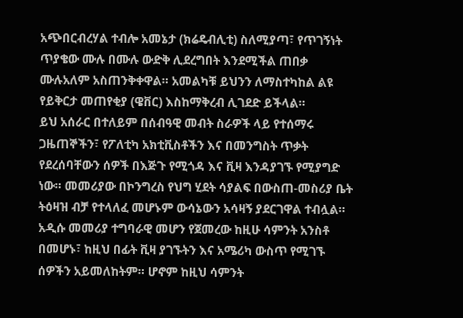አጭበርብረሃል ተብሎ አመኔታ (ክሬዴብሊቲ) ስለሚያጣ፣ የጥገኝነት ጥያቄው ሙሉ በሙሉ ውድቅ ሊደረግበት እንደሚችል ጠበቃ ሙሉአለም አስጠንቅቀዋል። አመልካቹ ይህንን ለማስተካከል ልዩ የይቅርታ መጠየቂያ (ዌቨር) እስከማቅረብ ሊገደድ ይችላል።
ይህ አሰራር በተለይም በሰብዓዊ መብት ስራዎች ላይ የተሰማሩ ጋዜጠኞችን፣ የፖለቲካ አክቲቪስቶችን እና በመንግስት ጥቃት የደረሰባቸውን ሰዎች በእጅጉ የሚጎዳ እና ቪዛ እንዳያገኙ የሚያግድ ነው። መመሪያው በኮንግረስ የህግ ሂደት ሳያልፍ በውስጠ-መስሪያ ቤት ትዕዛዝ ብቻ የተላለፈ መሆኑም ውሳኔውን አሳዛኝ ያደርገዋል ተብሏል። አዲሱ መመሪያ ተግባራዊ መሆን የጀመረው ከዚሁ ሳምንት አንስቶ በመሆኑ፣ ከዚህ በፊት ቪዛ ያገኙትን እና አሜሪካ ውስጥ የሚገኙ ሰዎችን አይመለከትም። ሆኖም ከዚህ ሳምንት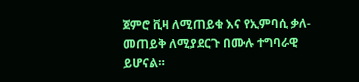ጀምሮ ቪዛ ለሚጠይቁ እና የኢምባሲ ቃለ-መጠይቅ ለሚያደርጉ በሙሉ ተግባራዊ ይሆናል።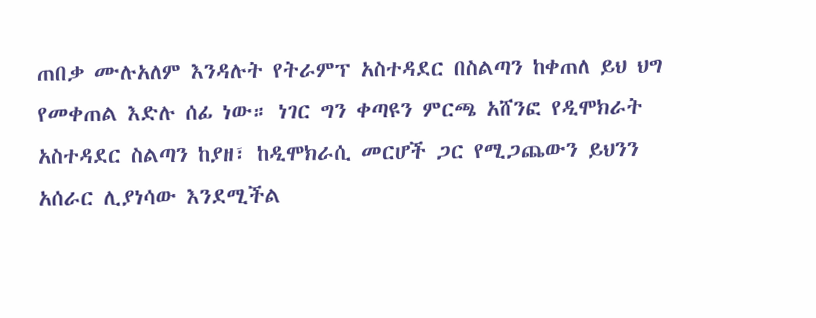ጠበቃ ሙሉአለም እንዳሉት የትራምፕ አስተዳደር በስልጣን ከቀጠለ ይህ ህግ የመቀጠል እድሉ ሰፊ ነው። ነገር ግን ቀጣዩን ምርጫ አሸንፎ የዲሞክራት አስተዳደር ስልጣን ከያዘ፣ ከዲሞክራሲ መርሆች ጋር የሚጋጨውን ይህንን አሰራር ሊያነሳው እንደሚችል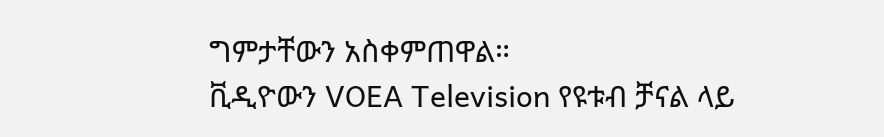ግምታቸውን አስቀምጠዋል።
ቪዲዮውን VOEA Television የዩቱብ ቻናል ላይ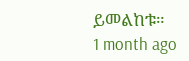ይመልከቱ።
1 month ago